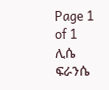Page 1 of 1
ሊሴ ፍራንሴ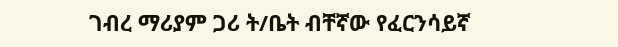ገብረ ማሪያም ጋሪ ት/ቤት ብቸኛው የፈርንሳይኛ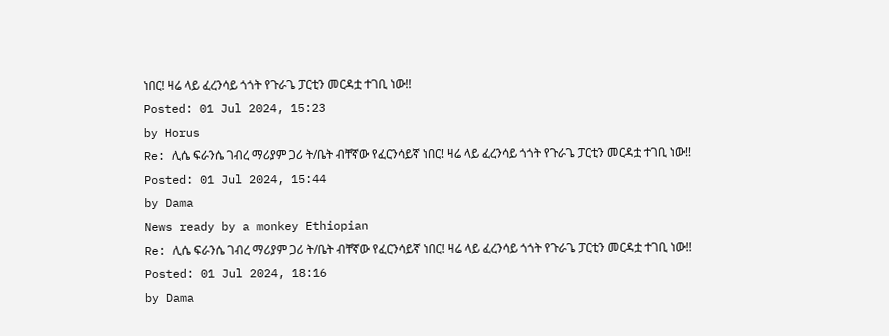ነበር! ዛሬ ላይ ፈረንሳይ ጎጎት የጉራጌ ፓርቲን መርዳቷ ተገቢ ነው!!
Posted: 01 Jul 2024, 15:23
by Horus
Re: ሊሴ ፍራንሴ ገብረ ማሪያም ጋሪ ት/ቤት ብቸኛው የፈርንሳይኛ ነበር! ዛሬ ላይ ፈረንሳይ ጎጎት የጉራጌ ፓርቲን መርዳቷ ተገቢ ነው!!
Posted: 01 Jul 2024, 15:44
by Dama
News ready by a monkey Ethiopian
Re: ሊሴ ፍራንሴ ገብረ ማሪያም ጋሪ ት/ቤት ብቸኛው የፈርንሳይኛ ነበር! ዛሬ ላይ ፈረንሳይ ጎጎት የጉራጌ ፓርቲን መርዳቷ ተገቢ ነው!!
Posted: 01 Jul 2024, 18:16
by Dama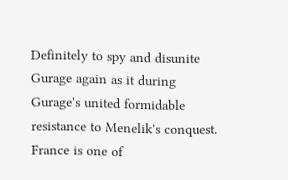Definitely to spy and disunite Gurage again as it during Gurage's united formidable resistance to Menelik's conquest.
France is one of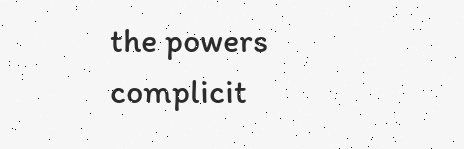the powers complicit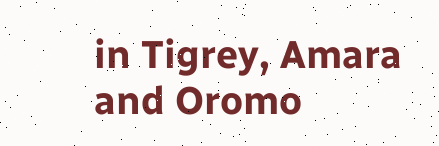in Tigrey, Amara and Oromo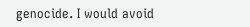genocide. I would avoid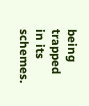being trapped in its schemes.